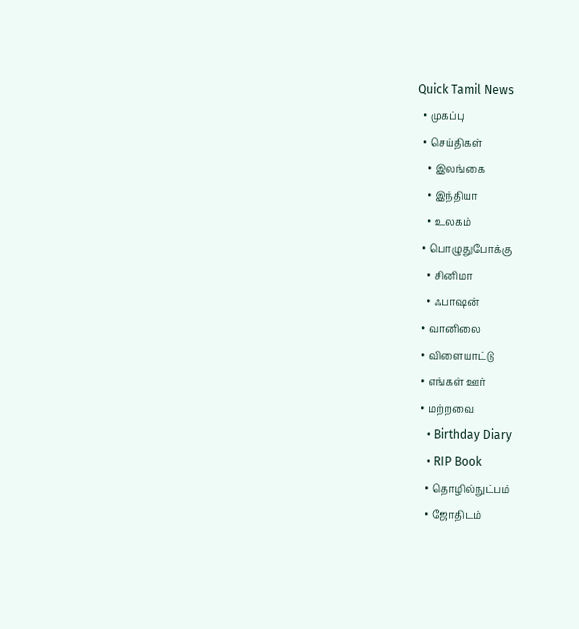Quick Tamil News
  • முகப்பு
  • செய்திகள்
    • இலங்கை
    • இந்தியா
    • உலகம்
  • பொழுதுபோக்கு
    • சினிமா
    • ஃபாஷன்
  • வானிலை
  • விளையாட்டு
  • எங்கள் ஊர்
  • மற்றவை
    • Birthday Diary
    • RIP Book
    • தொழில்நுட்பம்
    • ஜோதிடம்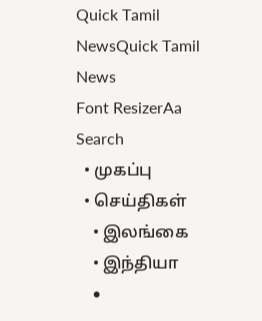Quick Tamil NewsQuick Tamil News
Font ResizerAa
Search
  • முகப்பு
  • செய்திகள்
    • இலங்கை
    • இந்தியா
    •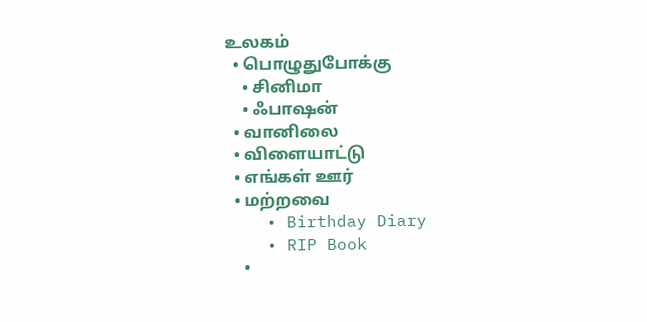உலகம்
  • பொழுதுபோக்கு
    • சினிமா
    • ஃபாஷன்
  • வானிலை
  • விளையாட்டு
  • எங்கள் ஊர்
  • மற்றவை
    • Birthday Diary
    • RIP Book
    •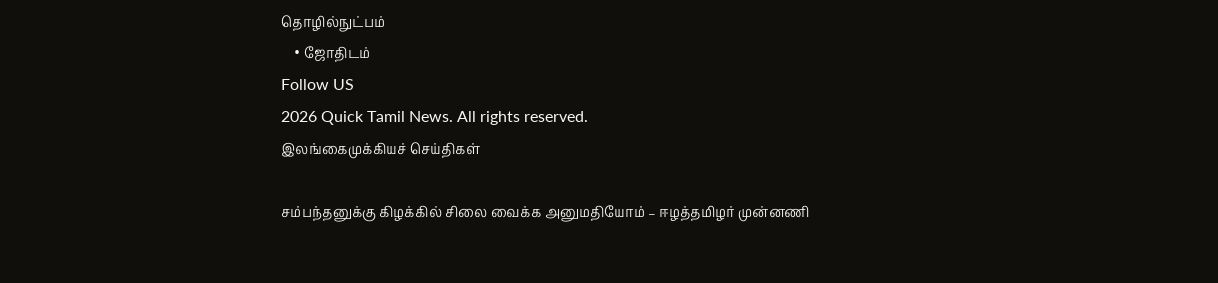தொழில்நுட்பம்
    • ஜோதிடம்
Follow US
2026 Quick Tamil News. All rights reserved.
இலங்கைமுக்கியச் செய்திகள்

சம்பந்தனுக்கு கிழக்கில் சிலை வைக்க அனுமதியோம் – ஈழத்தமிழர் முன்னணி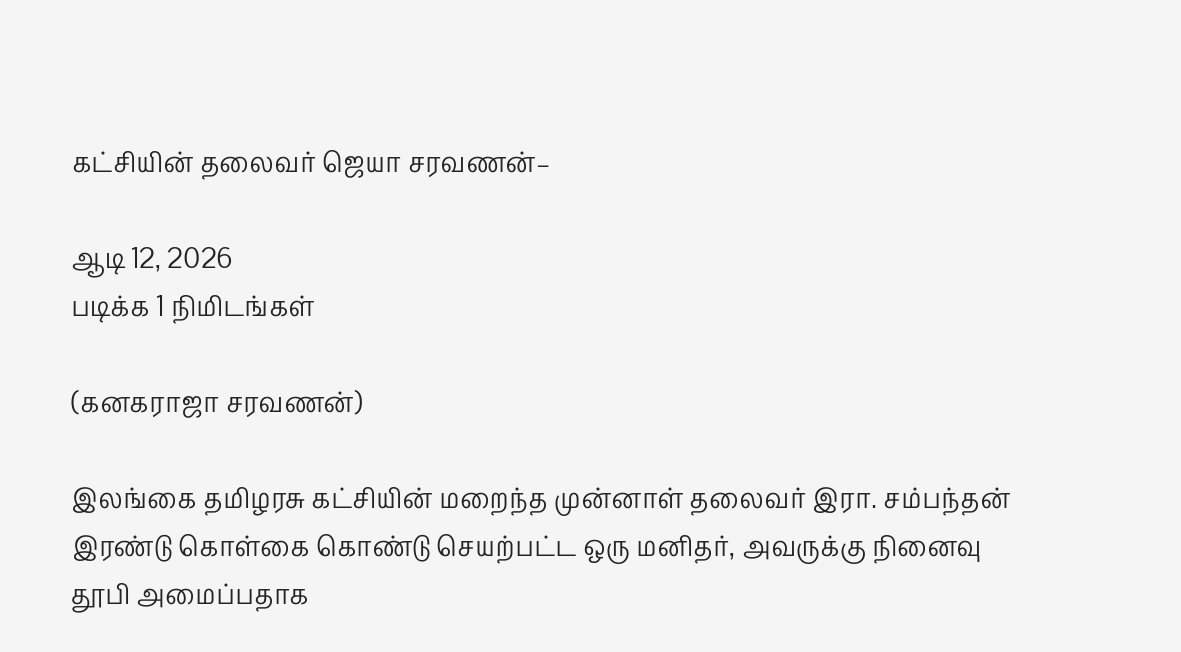கட்சியின் தலைவர் ஜெயா சரவணன்–

ஆடி 12, 2026
படிக்க 1 நிமிடங்கள்

(கனகராஜா சரவணன்)

இலங்கை தமிழரசு கட்சியின் மறைந்த முன்னாள் தலைவர் இரா. சம்பந்தன் இரண்டு கொள்கை கொண்டு செயற்பட்ட ஒரு மனிதர், அவருக்கு நினைவு தூபி அமைப்பதாக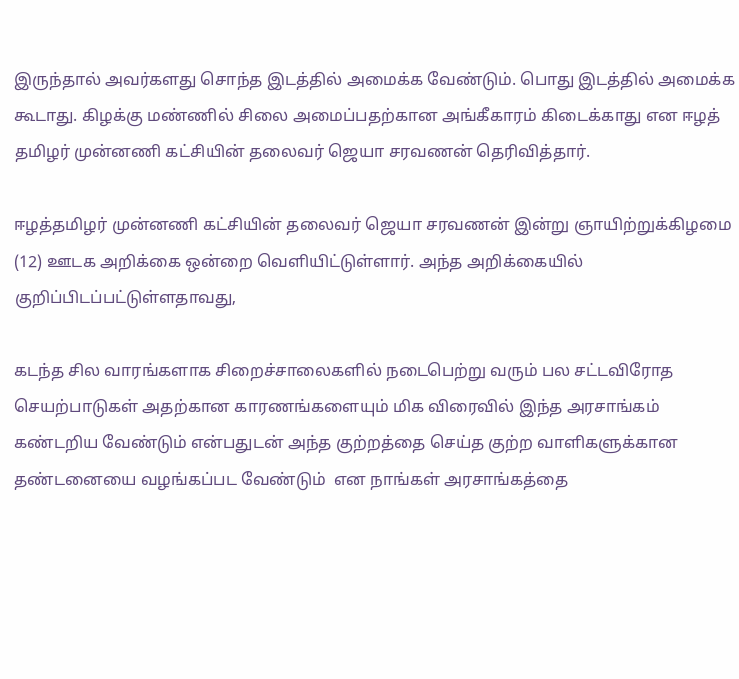இருந்தால் அவர்களது சொந்த இடத்தில் அமைக்க வேண்டும். பொது இடத்தில் அமைக்க கூடாது. கிழக்கு மண்ணில் சிலை அமைப்பதற்கான அங்கீகாரம் கிடைக்காது என ஈழத் தமிழர் முன்னணி கட்சியின் தலைவர் ஜெயா சரவணன் தெரிவித்தார்.

ஈழத்தமிழர் முன்னணி கட்சியின் தலைவர் ஜெயா சரவணன் இன்று ஞாயிற்றுக்கிழமை (12) ஊடக அறிக்கை ஒன்றை வெளியிட்டுள்ளார். அந்த அறிக்கையில் குறிப்பிடப்பட்டுள்ளதாவது,

கடந்த சில வாரங்களாக சிறைச்சாலைகளில் நடைபெற்று வரும் பல சட்டவிரோத செயற்பாடுகள் அதற்கான காரணங்களையும் மிக விரைவில் இந்த அரசாங்கம் கண்டறிய வேண்டும் என்பதுடன் அந்த குற்றத்தை செய்த குற்ற வாளிகளுக்கான தண்டனையை வழங்கப்பட வேண்டும்  என நாங்கள் அரசாங்கத்தை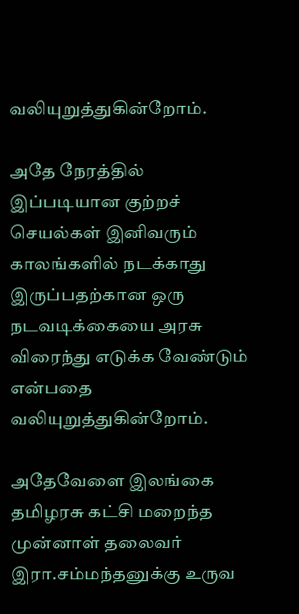வலியுறுத்துகின்றோம்.

அதே நேரத்தில் இப்படியான குற்றச் செயல்கள் இனிவரும் காலங்களில் நடக்காது இருப்பதற்கான ஒரு நடவடிக்கையை அரசு விரைந்து எடுக்க வேண்டும் என்பதை வலியுறுத்துகின்றோம்.

அதேவேளை இலங்கை தமிழரசு கட்சி மறைந்த முன்னாள் தலைவர் இரா.சம்மந்தனுக்கு உருவ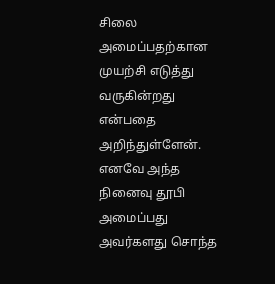சிலை அமைப்பதற்கான முயற்சி எடுத்து வருகின்றது என்பதை அறிந்துள்ளேன். எனவே அந்த நினைவு தூபி அமைப்பது அவர்களது சொந்த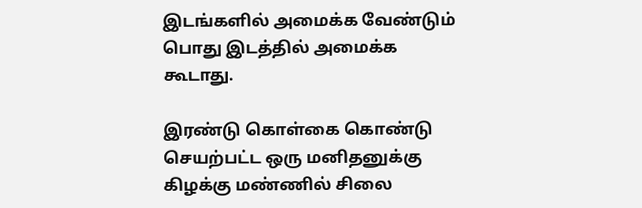இடங்களில் அமைக்க வேண்டும் பொது இடத்தில் அமைக்க கூடாது.

இரண்டு கொள்கை கொண்டு செயற்பட்ட ஒரு மனிதனுக்கு கிழக்கு மண்ணில் சிலை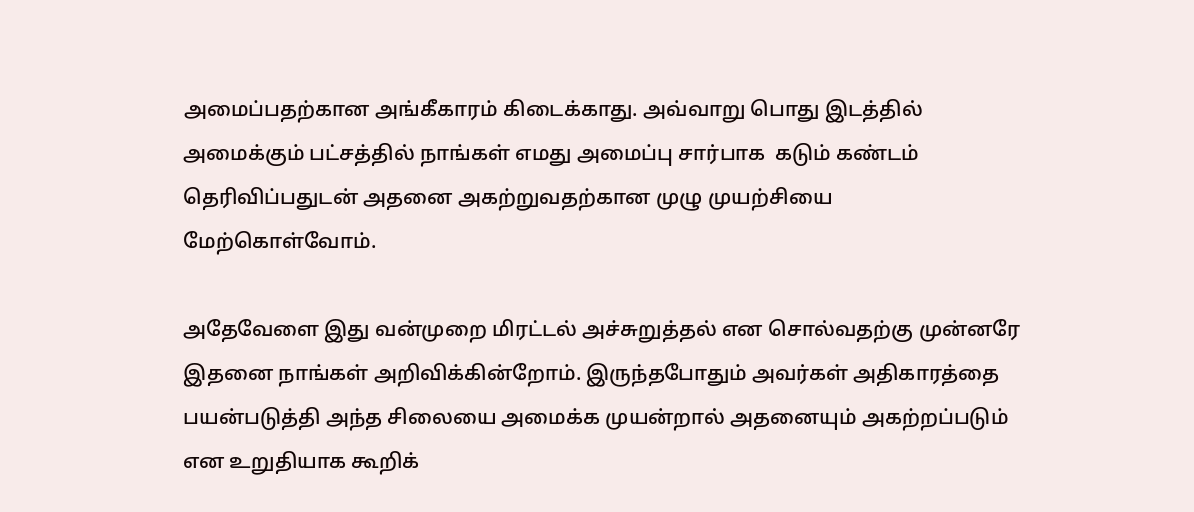அமைப்பதற்கான அங்கீகாரம் கிடைக்காது. அவ்வாறு பொது இடத்தில் அமைக்கும் பட்சத்தில் நாங்கள் எமது அமைப்பு சார்பாக  கடும் கண்டம் தெரிவிப்பதுடன் அதனை அகற்றுவதற்கான முழு முயற்சியை மேற்கொள்வோம்.

அதேவேளை இது வன்முறை மிரட்டல் அச்சுறுத்தல் என சொல்வதற்கு முன்னரே இதனை நாங்கள் அறிவிக்கின்றோம். இருந்தபோதும் அவர்கள் அதிகாரத்தை பயன்படுத்தி அந்த சிலையை அமைக்க முயன்றால் அதனையும் அகற்றப்படும் என உறுதியாக கூறிக்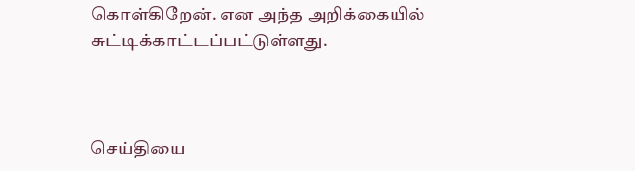கொள்கிறேன். என அந்த அறிக்கையில் சுட்டிக்காட்டப்பட்டுள்ளது.



செய்தியை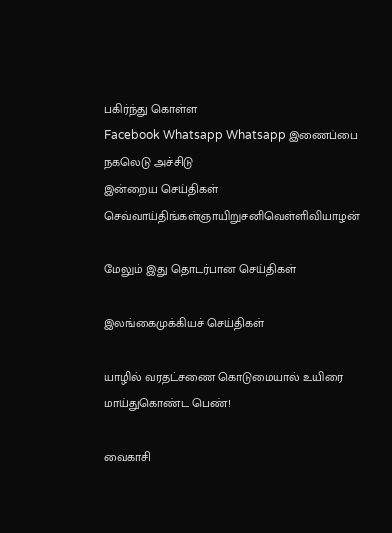பகிர்ந்து கொள்ள
Facebook Whatsapp Whatsapp இணைப்பை நகலெடு அச்சிடு
இன்றைய செய்திகள்
செவ்வாய்திங்கள்ஞாயிறுசனிவெள்ளிவியாழன்

மேலும் இது தொடர்பான செய்திகள்

இலங்கைமுக்கியச் செய்திகள்

யாழில் வரதட்சணை கொடுமையால் உயிரை மாய்துகொண்ட பெண்!

வைகாசி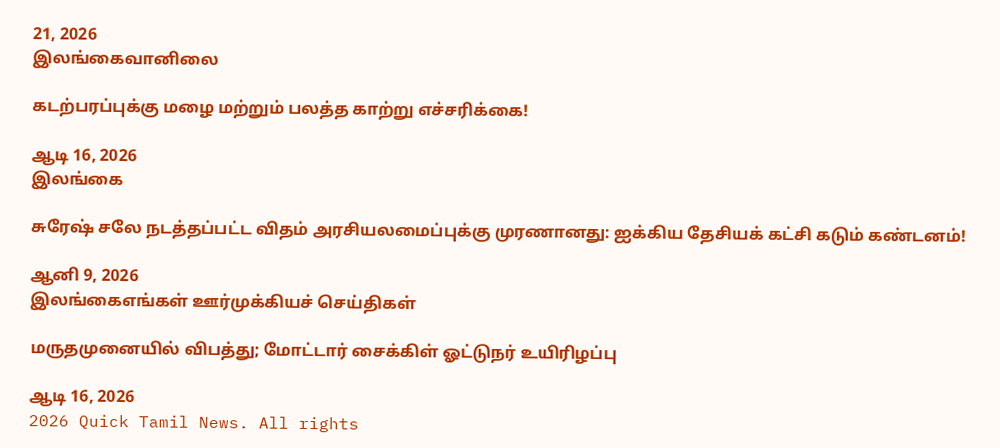21, 2026
இலங்கைவானிலை

கடற்பரப்புக்கு மழை மற்றும் பலத்த காற்று எச்சரிக்கை!

ஆடி 16, 2026
இலங்கை

சுரேஷ் சலே நடத்தப்பட்ட விதம் அரசியலமைப்புக்கு முரணானது: ஐக்கிய தேசியக் கட்சி கடும் கண்டனம்!

ஆனி 9, 2026
இலங்கைஎங்கள் ஊர்முக்கியச் செய்திகள்

மருதமுனையில் விபத்து; மோட்டார் சைக்கிள் ஓட்டுநர் உயிரிழப்பு

ஆடி 16, 2026
2026 Quick Tamil News. All rights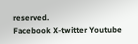reserved.
Facebook X-twitter Youtube